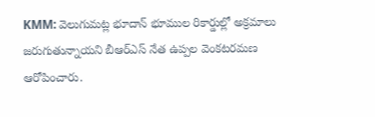KMM: వెలుగుమట్ల భూదాన్ భూముల రికార్డుల్లో అక్రమాలు జరుగుతున్నాయని బీఆర్ఎస్ నేత ఉప్పల వెంకటరమణ ఆరోపించారు.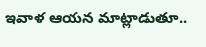ఇవాళ ఆయన మాట్లాడుతూ..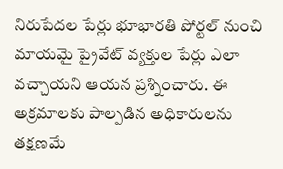నిరుపేదల పేర్లు భూభారతి పోర్టల్ నుంచి మాయమై ప్రైవేట్ వ్యక్తుల పేర్లు ఎలా వచ్చాయని ఆయన ప్రశ్నించారు. ఈ అక్రమాలకు పాల్పడిన అధికారులను తక్షణమే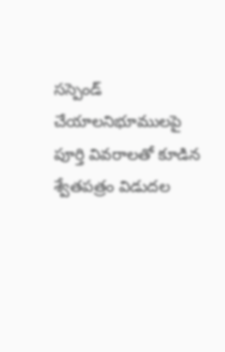సస్పెండ్ చేయాలనిభూములపై పూర్తి వివరాలతో కూడిన శ్వేతపత్రం విడుదల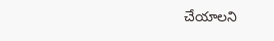చేయాలని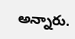అన్నారు.